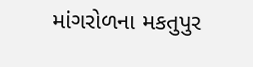માંગરોળના મકતુપુર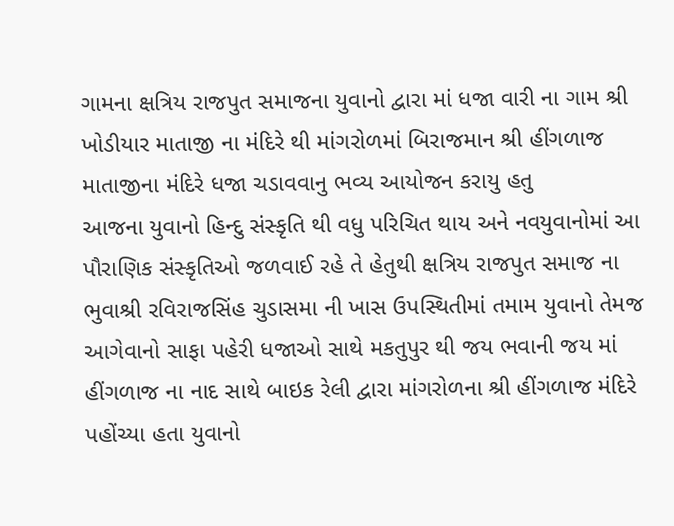ગામના ક્ષત્રિય રાજપુત સમાજના યુવાનો દ્વારા માં ધજા વારી ના ગામ શ્રી ખોડીયાર માતાજી ના મંદિરે થી માંગરોળમાં બિરાજમાન શ્રી હીંગળાજ માતાજીના મંદિરે ધજા ચડાવવાનુ ભવ્ય આયોજન કરાયુ હતુ
આજના યુવાનો હિન્દુ સંસ્કૃતિ થી વધુ પરિચિત થાય અને નવયુવાનોમાં આ પૌરાણિક સંસ્કૃતિઓ જળવાઈ રહે તે હેતુથી ક્ષત્રિય રાજપુત સમાજ ના ભુવાશ્રી રવિરાજસિંહ ચુડાસમા ની ખાસ ઉપસ્થિતીમાં તમામ યુવાનો તેમજ આગેવાનો સાફા પહેરી ધજાઓ સાથે મકતુપુર થી જય ભવાની જય માં હીંગળાજ ના નાદ સાથે બાઇક રેલી દ્વારા માંગરોળના શ્રી હીંગળાજ મંદિરે પહોંચ્યા હતા યુવાનો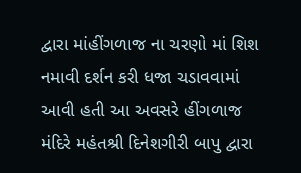દ્વારા માંહીંગળાજ ના ચરણો માં શિશ નમાવી દર્શન કરી ધજા ચડાવવામાં આવી હતી આ અવસરે હીંગળાજ મંદિરે મહંતશ્રી દિનેશગીરી બાપુ દ્વારા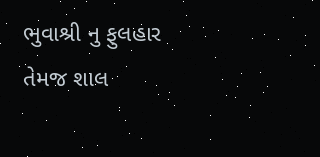ભુવાશ્રી નુ ફુલહાર તેમજ શાલ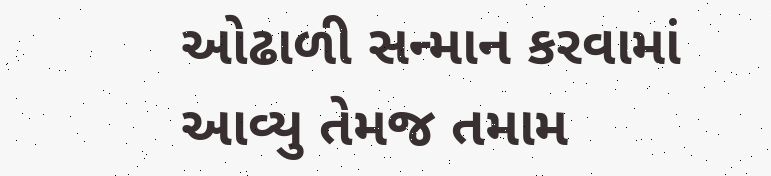ઓઢાળી સન્માન કરવામાં આવ્યુ તેમજ તમામ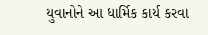યુવાનોને આ ધાર્મિક કાર્ય કરવા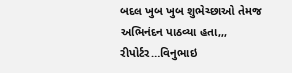બદલ ખુબ ખુબ શુભેચ્છાઓ તેમજ અભિનંદન પાઠવ્યા હતા,,,
રીપોર્ટર…વિનુભાઇ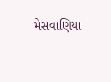મેસવાણિયા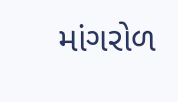માંગરોળ